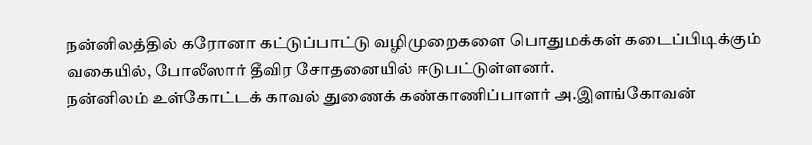நன்னிலத்தில் கரோனா கட்டுப்பாட்டு வழிமுறைகளை பொதுமக்கள் கடைப்பிடிக்கும் வகையில், போலீஸார் தீவிர சோதனையில் ஈடுபட்டுள்ளனர்.
நன்னிலம் உள்கோட்டக் காவல் துணைக் கண்காணிப்பாளர் அ.இளங்கோவன்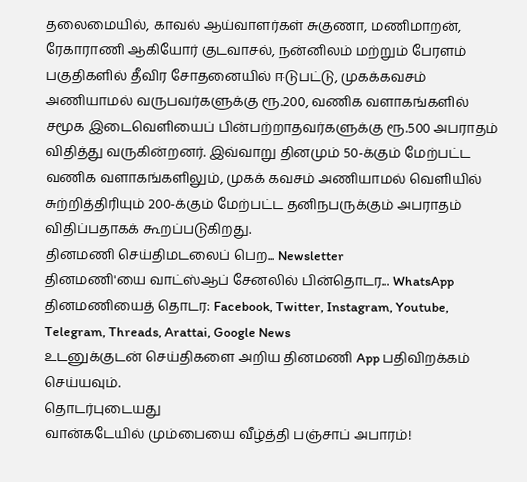தலைமையில், காவல் ஆய்வாளர்கள் சுகுணா, மணிமாறன், ரேகாராணி ஆகியோர் குடவாசல், நன்னிலம் மற்றும் பேரளம் பகுதிகளில் தீவிர சோதனையில் ஈடுபட்டு, முகக்கவசம் அணியாமல் வருபவர்களுக்கு ரூ.200, வணிக வளாகங்களில் சமூக இடைவெளியைப் பின்பற்றாதவர்களுக்கு ரூ.500 அபராதம் விதித்து வருகின்றனர். இவ்வாறு தினமும் 50-க்கும் மேற்பட்ட வணிக வளாகங்களிலும், முகக் கவசம் அணியாமல் வெளியில் சுற்றித்திரியும் 200-க்கும் மேற்பட்ட தனிநபருக்கும் அபராதம் விதிப்பதாகக் கூறப்படுகிறது.
தினமணி செய்திமடலைப் பெற... Newsletter
தினமணி'யை வாட்ஸ்ஆப் சேனலில் பின்தொடர... WhatsApp
தினமணியைத் தொடர: Facebook, Twitter, Instagram, Youtube, Telegram, Threads, Arattai, Google News
உடனுக்குடன் செய்திகளை அறிய தினமணி App பதிவிறக்கம் செய்யவும்.
தொடர்புடையது
வான்கடேயில் மும்பையை வீழ்த்தி பஞ்சாப் அபாரம்!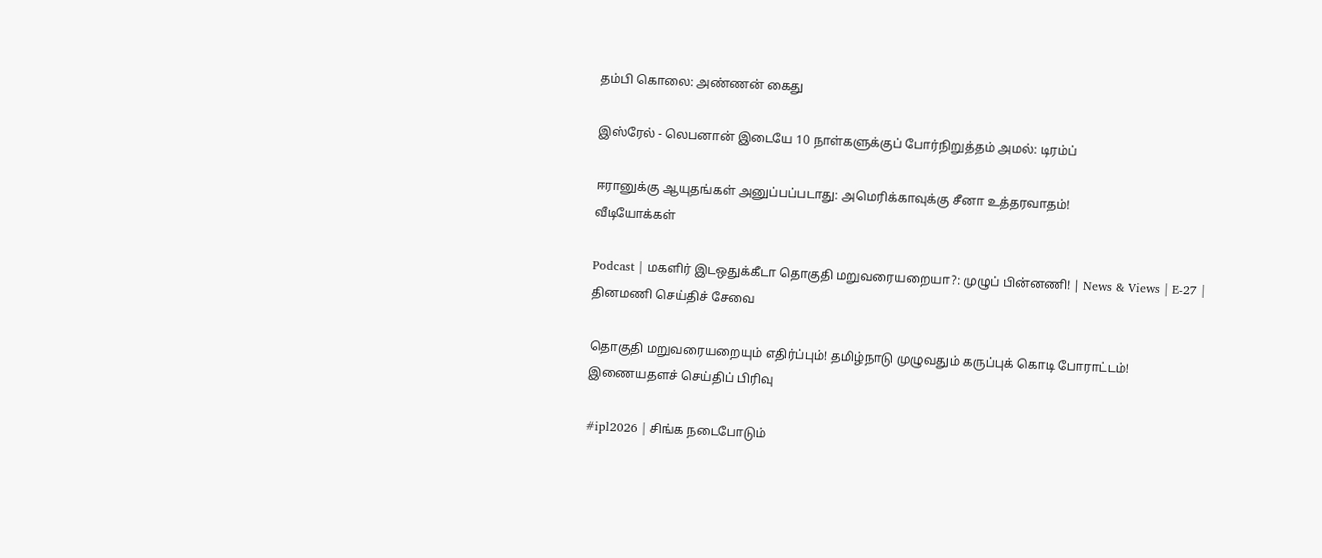தம்பி கொலை: அண்ணன் கைது

இஸ்ரேல் - லெபனான் இடையே 10 நாள்களுக்குப் போர்நிறுத்தம் அமல்: டிரம்ப்

ஈரானுக்கு ஆயுதங்கள் அனுப்பப்படாது: அமெரிக்காவுக்கு சீனா உத்தரவாதம்!
வீடியோக்கள்

Podcast | மகளிர் இடஒதுக்கீடா தொகுதி மறுவரையறையா?: முழுப் பின்னணி! | News & Views | E-27 |
தினமணி செய்திச் சேவை

தொகுதி மறுவரையறையும் எதிர்ப்பும்! தமிழ்நாடு முழுவதும் கருப்புக் கொடி போராட்டம்!
இணையதளச் செய்திப் பிரிவு

#ipl2026 | சிங்க நடைபோடும்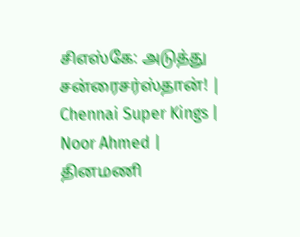சிஎஸ்கே: அடுத்து சன்ரைசர்ஸ்தான்! | Chennai Super Kings | Noor Ahmed |
தினமணி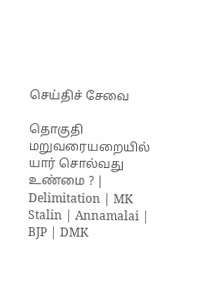செய்திச் சேவை

தொகுதி மறுவரையறையில் யார் சொல்வது உண்மை ? | Delimitation | MK Stalin | Annamalai | BJP | DMK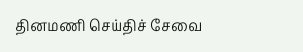தினமணி செய்திச் சேவை